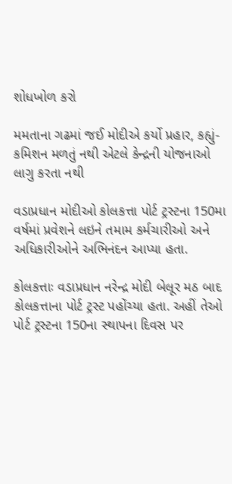શોધખોળ કરો

મમતાના ગઢમાં જઈ મોદીએ કર્યો પ્રહાર, કહ્યું- કમિશન મળતું નથી એટલે કેન્દ્રની યોજનાઓ લાગુ કરતા નથી

વડાપ્રધાન મોદીઓ કોલકત્તા પોર્ટ ટ્રસ્ટના 150મા વર્ષમાં પ્રવેશને લઇને તમામ કર્મચારીઓ અને અધિકારીઓને અભિનંદન આપ્યા હતા.

કોલકત્તાઃ વડાપ્રધાન નરેન્દ્ર મોદી બેલૂર મઠ બાદ કોલકત્તાના પોર્ટ ટ્રસ્ટ પહોંચ્યા હતા. અહીં તેઓ પોર્ટ ટ્રસ્ટના 150ના સ્થાપના દિવસ પર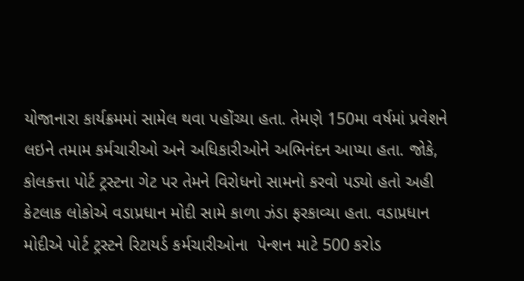યોજાનારા કાર્યક્રમમાં સામેલ થવા પહોંચ્યા હતા. તેમણે 150મા વર્ષમાં પ્રવેશને લઇને તમામ કર્મચારીઓ અને અધિકારીઓને અભિનંદન આપ્યા હતા. જોકે, કોલકત્તા પોર્ટ ટ્રસ્ટના ગેટ પર તેમને વિરોધનો સામનો કરવો પડ્યો હતો અહી કેટલાક લોકોએ વડાપ્રધાન મોદી સામે કાળા ઝંડા ફરકાવ્યા હતા. વડાપ્રધાન મોદીએ પોર્ટ ટ્રસ્ટને રિટાયર્ડ કર્મચારીઓના  પેન્શન માટે 500 કરોડ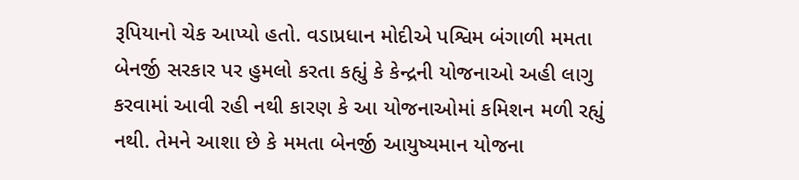રૂપિયાનો ચેક આપ્યો હતો. વડાપ્રધાન મોદીએ પશ્વિમ બંગાળી મમતા બેનર્જી સરકાર પર હુમલો કરતા કહ્યું કે કેન્દ્રની યોજનાઓ અહી લાગુ કરવામાં આવી રહી નથી કારણ કે આ યોજનાઓમાં કમિશન મળી રહ્યું નથી. તેમને આશા છે કે મમતા બેનર્જી આયુષ્યમાન યોજના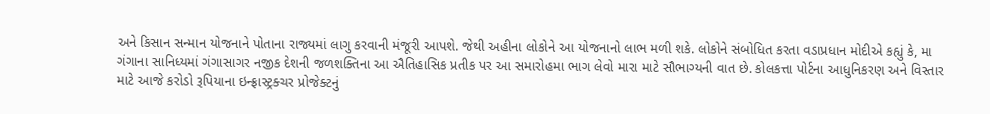અને કિસાન સન્માન યોજનાને પોતાના રાજ્યમાં લાગુ કરવાની મંજૂરી આપશે. જેથી અહીના લોકોને આ યોજનાનો લાભ મળી શકે. લોકોને સંબોધિત કરતા વડાપ્રધાન મોદીએ કહ્યું કે, મા ગંગાના સાનિધ્યમાં ગંગાસાગર નજીક દેશની જળશક્તિના આ ઐતિહાસિક પ્રતીક પર આ સમારોહમા ભાગ લેવો મારા માટે સૌભાગ્યની વાત છે. કોલકત્તા પોર્ટના આધુનિકરણ અને વિસ્તાર માટે આજે કરોડો રૂપિયાના ઇન્ફ્રાસ્ટ્રક્ચર પ્રોજેક્ટનું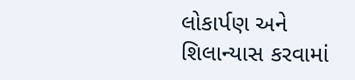લોકાર્પણ અને શિલાન્યાસ કરવામાં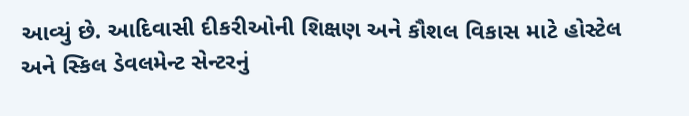આવ્યું છે. આદિવાસી દીકરીઓની શિક્ષણ અને કૌશલ વિકાસ માટે હોસ્ટેલ અને સ્કિલ ડેવલમેન્ટ સેન્ટરનું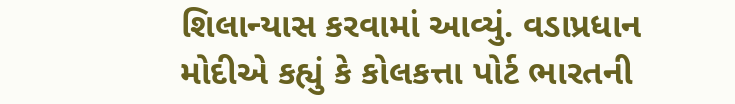શિલાન્યાસ કરવામાં આવ્યું. વડાપ્રધાન મોદીએ કહ્યું કે કોલકત્તા પોર્ટ ભારતની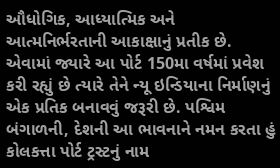ઔધોગિક, આધ્યાત્મિક અને આત્મનિર્ભરતાની આકાક્ષાનું પ્રતીક છે. એવામાં જ્યારે આ પોર્ટ 150મા વર્ષમાં પ્રવેશ કરી રહ્યું છે ત્યારે તેને ન્યૂ ઇન્ડિયાના નિર્માણનું એક પ્રતિક બનાવવું જરૂરી છે. પશ્વિમ બંગાળની, દેશની આ ભાવનાને નમન કરતા હું કોલકત્તા પોર્ટ ટ્રસ્ટનું નામ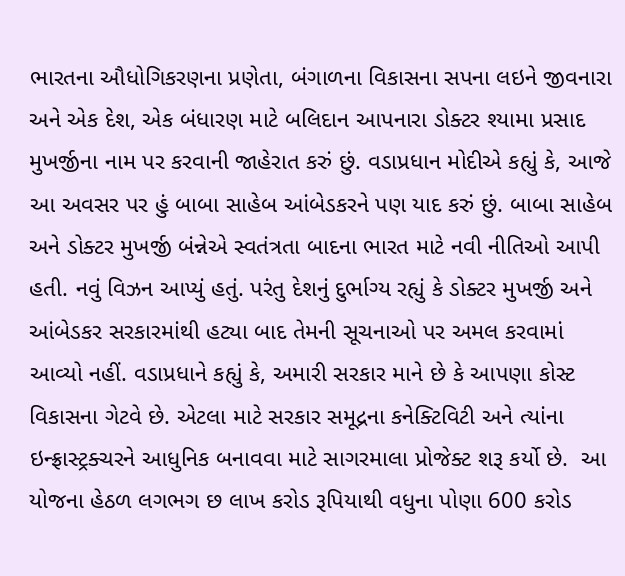ભારતના ઔધોગિકરણના પ્રણેતા, બંગાળના વિકાસના સપના લઇને જીવનારા અને એક દેશ, એક બંધારણ માટે બલિદાન આપનારા ડોક્ટર શ્યામા પ્રસાદ મુખર્જીના નામ પર કરવાની જાહેરાત કરું છું. વડાપ્રધાન મોદીએ કહ્યું કે, આજે આ અવસર પર હું બાબા સાહેબ આંબેડકરને પણ યાદ કરું છું. બાબા સાહેબ અને ડોક્ટર મુખર્જી બંન્નેએ સ્વતંત્રતા બાદના ભારત માટે નવી નીતિઓ આપી હતી. નવું વિઝન આપ્યું હતું. પરંતુ દેશનું દુર્ભાગ્ય રહ્યું કે ડોક્ટર મુખર્જી અને આંબેડકર સરકારમાંથી હટ્યા બાદ તેમની સૂચનાઓ પર અમલ કરવામાં આવ્યો નહીં. વડાપ્રધાને કહ્યું કે, અમારી સરકાર માને છે કે આપણા કોસ્ટ વિકાસના ગેટવે છે. એટલા માટે સરકાર સમૂદ્રના કનેક્ટિવિટી અને ત્યાંના ઇન્ફ્રાસ્ટ્રક્ચરને આધુનિક બનાવવા માટે સાગરમાલા પ્રોજેક્ટ શરૂ કર્યો છે.  આ યોજના હેઠળ લગભગ છ લાખ કરોડ રૂપિયાથી વધુના પોણા 600 કરોડ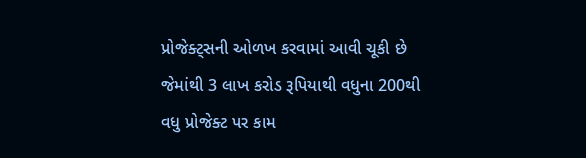પ્રોજેક્ટ્સની ઓળખ કરવામાં આવી ચૂકી છે જેમાંથી 3 લાખ કરોડ રૂપિયાથી વધુના 200થી વધુ પ્રોજેક્ટ પર કામ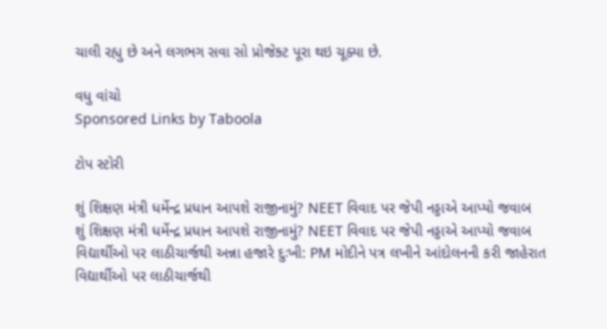ચાલી રહ્યુ છે અને લગભગ સવા સો પ્રોજેક્ટ પૂરા થઇ ચૂક્યા છે.

વધુ વાંચો
Sponsored Links by Taboola

ટોપ સ્ટોરી

શું શિક્ષણ મંત્રી ધર્મેન્દ્ર પ્રધાન આપશે રાજીનામું? NEET વિવાદ પર જેપી નડ્ડાએ આપ્યો જવાબ
શું શિક્ષણ મંત્રી ધર્મેન્દ્ર પ્રધાન આપશે રાજીનામું? NEET વિવાદ પર જેપી નડ્ડાએ આપ્યો જવાબ
વિદ્યાર્થીઓ પર લાઠીચાર્જથી અન્ના હજારે દુઃખી: PM મોદીને પત્ર લખીને આંદોલનની કરી જાહેરાત
વિદ્યાર્થીઓ પર લાઠીચાર્જથી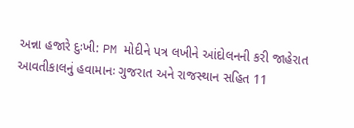અન્ના હજારે દુઃખી: PM મોદીને પત્ર લખીને આંદોલનની કરી જાહેરાત
આવતીકાલનું હવામાનઃ ગુજરાત અને રાજસ્થાન સહિત 11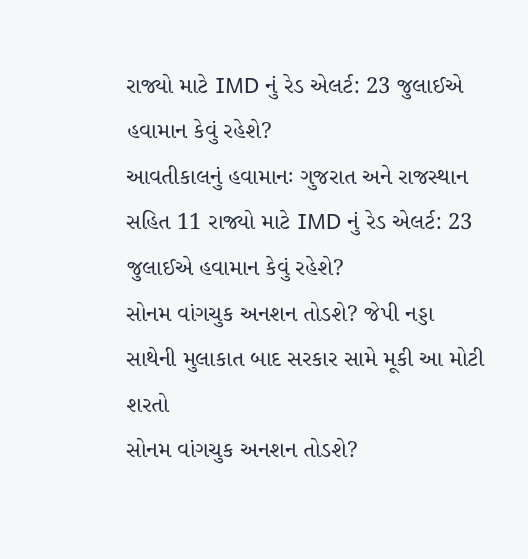રાજ્યો માટે IMD નું રેડ એલર્ટ: 23 જુલાઈએ હવામાન કેવું રહેશે?
આવતીકાલનું હવામાનઃ ગુજરાત અને રાજસ્થાન સહિત 11 રાજ્યો માટે IMD નું રેડ એલર્ટ: 23 જુલાઈએ હવામાન કેવું રહેશે?
સોનમ વાંગચુક અનશન તોડશે? જેપી નડ્ડા સાથેની મુલાકાત બાદ સરકાર સામે મૂકી આ મોટી શરતો
સોનમ વાંગચુક અનશન તોડશે?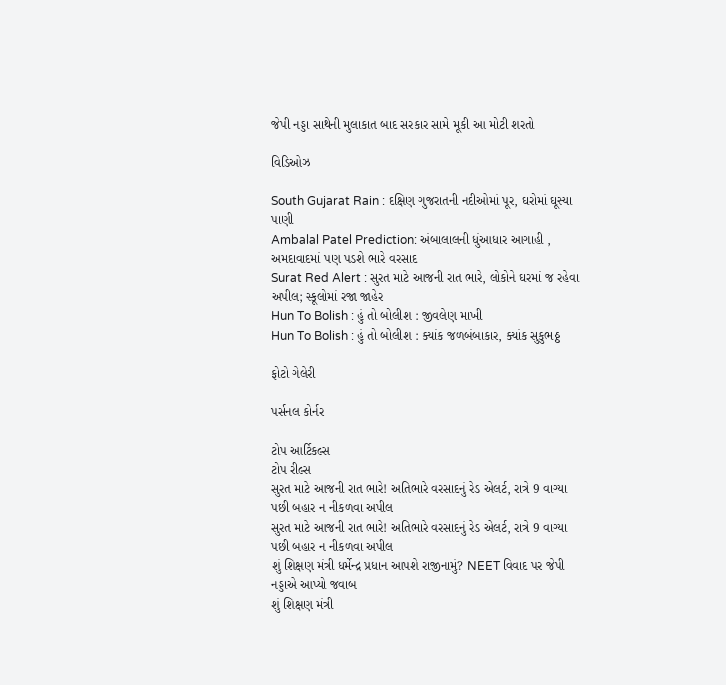જેપી નડ્ડા સાથેની મુલાકાત બાદ સરકાર સામે મૂકી આ મોટી શરતો

વિડિઓઝ

South Gujarat Rain : દક્ષિણ ગુજરાતની નદીઓમાં પૂર, ઘરોમાં ઘૂસ્યા પાણી
Ambalal Patel Prediction: અંબાલાલની ધુંઆધાર આગાહી , અમદાવાદમાં પણ પડશે ભારે વરસાદ
Surat Red Alert : સુરત માટે આજની રાત ભારે, લોકોને ઘરમાં જ રહેવા અપીલ; સ્કૂલોમાં રજા જાહેર
Hun To Bolish : હું તો બોલીશ : જીવલેણ માખી
Hun To Bolish : હું તો બોલીશ : ક્યાંક જળબંબાકાર, ક્યાંક સુકુભઠ્ઠ

ફોટો ગેલેરી

પર્સનલ કોર્નર

ટોપ આર્ટિકલ્સ
ટોપ રીલ્સ
સુરત માટે આજની રાત ભારે! અતિભારે વરસાદનું રેડ એલર્ટ, રાત્રે 9 વાગ્યા પછી બહાર ન નીકળવા અપીલ
સુરત માટે આજની રાત ભારે! અતિભારે વરસાદનું રેડ એલર્ટ, રાત્રે 9 વાગ્યા પછી બહાર ન નીકળવા અપીલ
શું શિક્ષણ મંત્રી ધર્મેન્દ્ર પ્રધાન આપશે રાજીનામું? NEET વિવાદ પર જેપી નડ્ડાએ આપ્યો જવાબ
શું શિક્ષણ મંત્રી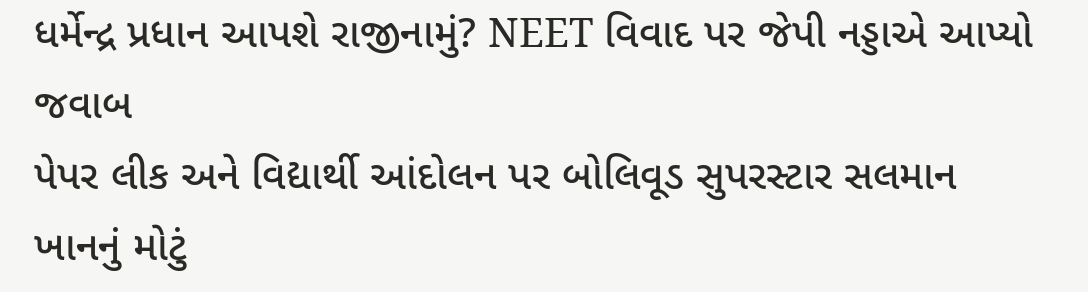ધર્મેન્દ્ર પ્રધાન આપશે રાજીનામું? NEET વિવાદ પર જેપી નડ્ડાએ આપ્યો જવાબ
પેપર લીક અને વિદ્યાર્થી આંદોલન પર બોલિવૂડ સુપરસ્ટાર સલમાન ખાનનું મોટું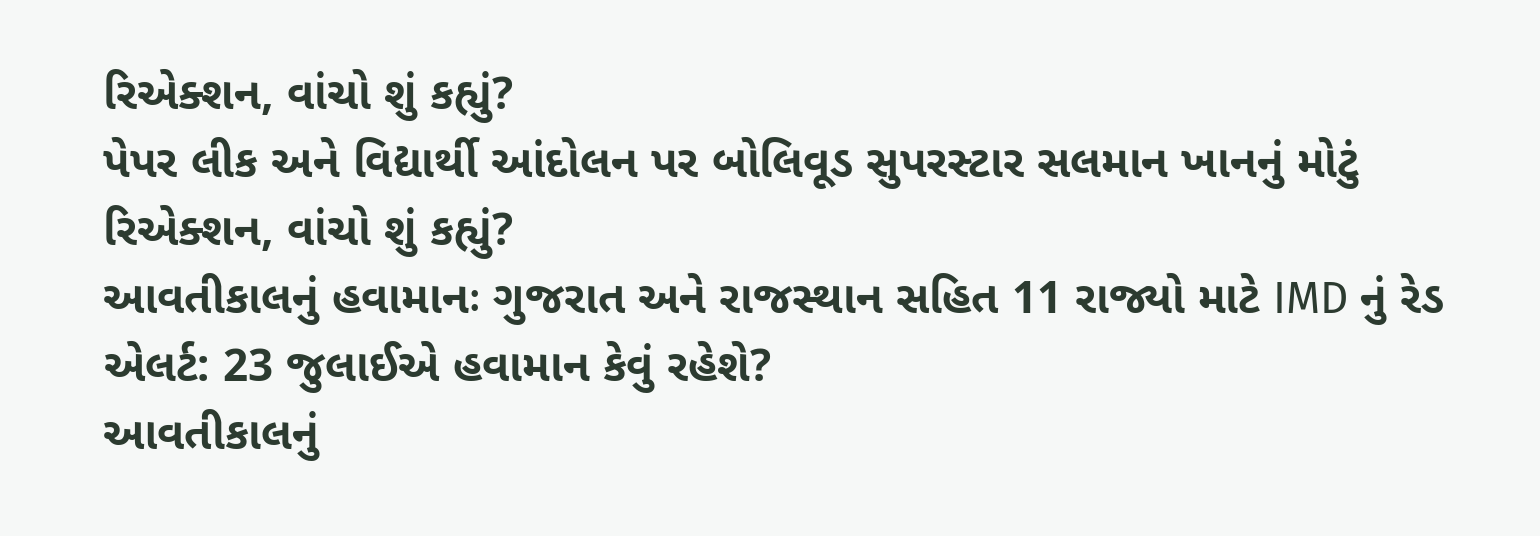રિએક્શન, વાંચો શું કહ્યું?
પેપર લીક અને વિદ્યાર્થી આંદોલન પર બોલિવૂડ સુપરસ્ટાર સલમાન ખાનનું મોટું રિએક્શન, વાંચો શું કહ્યું?
આવતીકાલનું હવામાનઃ ગુજરાત અને રાજસ્થાન સહિત 11 રાજ્યો માટે IMD નું રેડ એલર્ટ: 23 જુલાઈએ હવામાન કેવું રહેશે?
આવતીકાલનું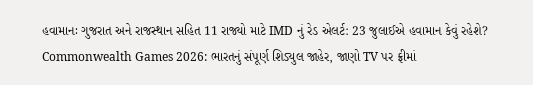હવામાનઃ ગુજરાત અને રાજસ્થાન સહિત 11 રાજ્યો માટે IMD નું રેડ એલર્ટ: 23 જુલાઈએ હવામાન કેવું રહેશે?
Commonwealth Games 2026: ભારતનું સંપૂર્ણ શિડ્યુલ જાહેર, જાણો TV પર ફ્રીમાં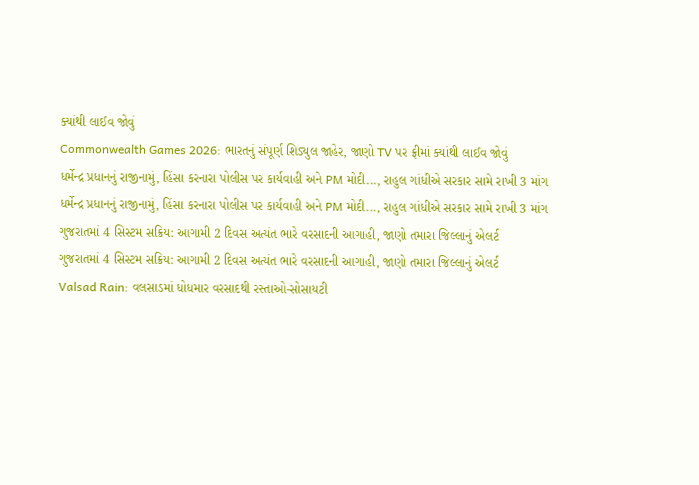ક્યાંથી લાઈવ જોવું
Commonwealth Games 2026: ભારતનું સંપૂર્ણ શિડ્યુલ જાહેર, જાણો TV પર ફ્રીમાં ક્યાંથી લાઈવ જોવું
ધર્મેન્દ્ર પ્રધાનનું રાજીનામું, હિંસા કરનારા પોલીસ પર કાર્યવાહી અને PM મોદી..., રાહુલ ગાંધીએ સરકાર સામે રાખી 3 માંગ
ધર્મેન્દ્ર પ્રધાનનું રાજીનામું, હિંસા કરનારા પોલીસ પર કાર્યવાહી અને PM મોદી..., રાહુલ ગાંધીએ સરકાર સામે રાખી 3 માંગ
ગુજરાતમાં 4 સિસ્ટમ સક્રિય: આગામી 2 દિવસ અત્યંત ભારે વરસાદની આગાહી, જાણો તમારા જિલ્લાનું એલર્ટ
ગુજરાતમાં 4 સિસ્ટમ સક્રિય: આગામી 2 દિવસ અત્યંત ભારે વરસાદની આગાહી, જાણો તમારા જિલ્લાનું એલર્ટ
Valsad Rain: વલસાડમાં ધોધમાર વરસાદથી રસ્તાઓ-સોસાયટી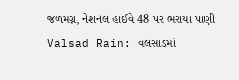જળમગ્ન, નેશનલ હાઈવે 48 પર ભરાયા પાણી
Valsad Rain: વલસાડમાં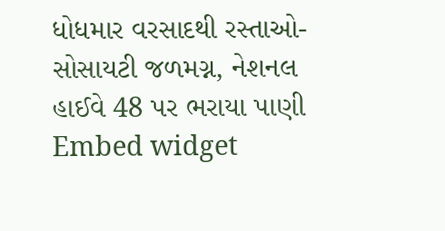ધોધમાર વરસાદથી રસ્તાઓ-સોસાયટી જળમગ્ન, નેશનલ હાઈવે 48 પર ભરાયા પાણી
Embed widget